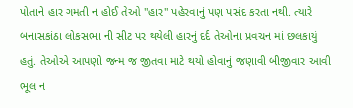પોતાને હાર ગમતી ન હોઈ તેઓ "હાર" પહેરવાનું પણ પસંદ કરતા નથી. ત્યારે બનાસકાંઠા લોકસભા ની સીટ પર થયેલી હારનું દર્દ તેઓના પ્રવચન માં છલકાયું હતું. તેઓએ આપણો જન્મ જ જીતવા માટે થયો હોવાનું જણાવી બીજીવાર આવી ભૂલ ન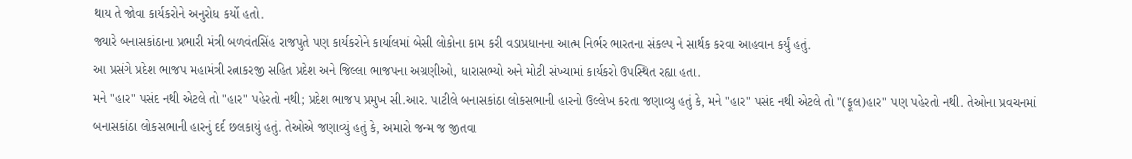થાય તે જોવા કાર્યકરોને અનુરોધ કર્યો હતો.
જ્યારે બનાસકાંઠાના પ્રભારી મંત્રી બળવંતસિંહ રાજપુતે પણ કાર્યકરોને કાર્યાલમાં બેસી લોકોના કામ કરી વડાપ્રધાનના આત્મ નિર્ભર ભારતના સંકલ્પ ને સાર્થક કરવા આહવાન કર્યું હતું.
આ પ્રસંગે પ્રદેશ ભાજપ મહામંત્રી રત્નાકરજી સહિત પ્રદેશ અને જિલ્લા ભાજપના અગ્રણીઓ, ધારાસભ્યો અને મોટી સંખ્યામાં કાર્યકરો ઉપસ્થિત રહ્યા હતા.
મને "હાર" પસંદ નથી એટલે તો "હાર" પહેરતો નથી; પ્રદેશ ભાજપ પ્રમુખ સી.આર. પાટીલે બનાસકાંઠા લોકસભાની હારનો ઉલ્લેખ કરતા જણાવ્યુ હતું કે, મને "હાર" પસંદ નથી એટલે તો "(ફૂલ)હાર" પણ પહેરતો નથી. તેઓના પ્રવચનમાં બનાસકાંઠા લોકસભાની હારનું દર્દ છલકાયું હતું. તેઓએ જણાવ્યું હતું કે, અમારો જન્મ જ જીતવા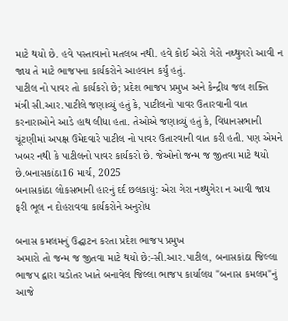માટે થયો છે. હવે પસ્તાવાનો મતલબ નથી. હવે કોઈ એરો ગેરો નથ્થુગરો આવી ન જાય તે માટે ભાજપના કાર્યકરોને આહવાન કર્યું હતું.
પાટીલ નો પાવર તો કાર્યકરો છે; પ્રદેશ ભાજપ પ્રમુખ અને કેન્દ્રીય જલ શક્તિ મંત્રી સી.આર.પાટીલે જણાવ્યું હતું કે, પાટીલનો પાવર ઉતારવાની વાત કરનારાઓને આડે હાથ લીધા હતા. તેઓએ જણાવ્યું હતું કે, વિધાનસભાની ચૂંટણીમાં અપક્ષ ઉમેદવારે પાટીલ નો પાવર ઉતારવાની વાત કરી હતી. પણ એમને ખબર નથી કે પાટીલનો પાવર કાર્યકરો છે. જેઓનો જન્મ જ જીતવા માટે થયો છે.બનાસકાંઠા16 માર્ચ, 2025
બનાસકાંઠા લોકસભાની હારનું દર્દ છલકાયું: એરા ગેરા નથ્થુગેરા ન આવી જાય ફરી ભૂલ ન દોહરાવવા કાર્યકરોને અનુરોધ

બનાસ કમલમનું ઉદ્ઘાટન કરતા પ્રદેશ ભાજપ પ્રમુખ
અમારો તો જન્મ જ જીતવા માટે થયો છે:-સી.આર.પાટીલ, બનાસકાંઠા જિલ્લા ભાજપ દ્વારા ચડોતર ખાતે બનાવેલ જિલ્લા ભાજપ કાર્યાલય "બનાસ કમલમ"નું આજે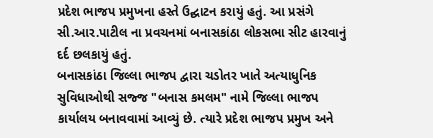પ્રદેશ ભાજપ પ્રમુખના હસ્તે ઉદ્ઘાટન કરાયું હતું. આ પ્રસંગે સી.આર.પાટીલ ના પ્રવચનમાં બનાસકાંઠા લોકસભા સીટ હારવાનું દર્દ છલકાયું હતું.
બનાસકાંઠા જિલ્લા ભાજપ દ્વારા ચડોતર ખાતે અત્યાધુનિક સુવિધાઓથી સજ્જ "બનાસ કમલમ" નામે જિલ્લા ભાજપ કાર્યાલય બનાવવામાં આવ્યું છે. ત્યારે પ્રદેશ ભાજપ પ્રમુખ અને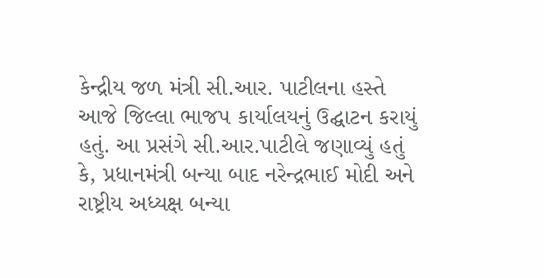કેન્દ્રીય જળ મંત્રી સી.આર. પાટીલના હસ્તે આજે જિલ્લા ભાજપ કાર્યાલયનું ઉદ્ઘાટન કરાયું હતું. આ પ્રસંગે સી.આર.પાટીલે જણાવ્યું હતું કે, પ્રધાનમંત્રી બન્યા બાદ નરેન્દ્રભાઈ મોદી અને રાષ્ટ્રીય અધ્યક્ષ બન્યા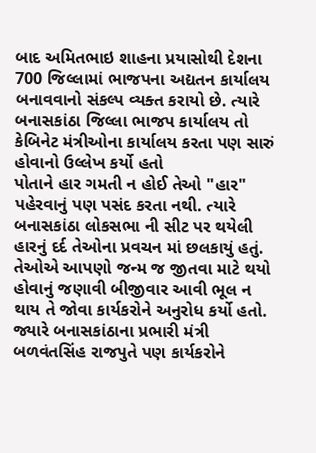બાદ અમિતભાઇ શાહના પ્રયાસોથી દેશના 700 જિલ્લામાં ભાજપના અદ્યતન કાર્યાલય બનાવવાનો સંકલ્પ વ્યક્ત કરાયો છે. ત્યારે બનાસકાંઠા જિલ્લા ભાજપ કાર્યાલય તો કેબિનેટ મંત્રીઓના કાર્યાલય કરતા પણ સારું હોવાનો ઉલ્લેખ કર્યો હતો
પોતાને હાર ગમતી ન હોઈ તેઓ "હાર" પહેરવાનું પણ પસંદ કરતા નથી. ત્યારે બનાસકાંઠા લોકસભા ની સીટ પર થયેલી હારનું દર્દ તેઓના પ્રવચન માં છલકાયું હતું. તેઓએ આપણો જન્મ જ જીતવા માટે થયો હોવાનું જણાવી બીજીવાર આવી ભૂલ ન થાય તે જોવા કાર્યકરોને અનુરોધ કર્યો હતો.
જ્યારે બનાસકાંઠાના પ્રભારી મંત્રી બળવંતસિંહ રાજપુતે પણ કાર્યકરોને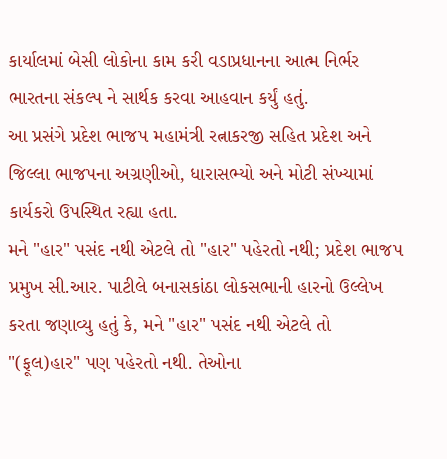કાર્યાલમાં બેસી લોકોના કામ કરી વડાપ્રધાનના આત્મ નિર્ભર ભારતના સંકલ્પ ને સાર્થક કરવા આહવાન કર્યું હતું.
આ પ્રસંગે પ્રદેશ ભાજપ મહામંત્રી રત્નાકરજી સહિત પ્રદેશ અને જિલ્લા ભાજપના અગ્રણીઓ, ધારાસભ્યો અને મોટી સંખ્યામાં કાર્યકરો ઉપસ્થિત રહ્યા હતા.
મને "હાર" પસંદ નથી એટલે તો "હાર" પહેરતો નથી; પ્રદેશ ભાજપ પ્રમુખ સી.આર. પાટીલે બનાસકાંઠા લોકસભાની હારનો ઉલ્લેખ કરતા જણાવ્યુ હતું કે, મને "હાર" પસંદ નથી એટલે તો "(ફૂલ)હાર" પણ પહેરતો નથી. તેઓના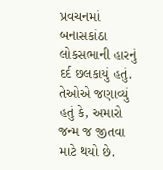પ્રવચનમાં બનાસકાંઠા લોકસભાની હારનું દર્દ છલકાયું હતું. તેઓએ જણાવ્યું હતું કે, અમારો જન્મ જ જીતવા માટે થયો છે.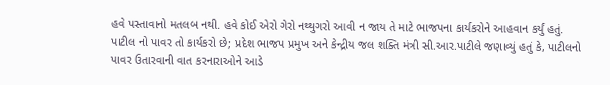હવે પસ્તાવાનો મતલબ નથી. હવે કોઈ એરો ગેરો નથ્થુગરો આવી ન જાય તે માટે ભાજપના કાર્યકરોને આહવાન કર્યું હતું.
પાટીલ નો પાવર તો કાર્યકરો છે; પ્રદેશ ભાજપ પ્રમુખ અને કેન્દ્રીય જલ શક્તિ મંત્રી સી.આર.પાટીલે જણાવ્યું હતું કે, પાટીલનો પાવર ઉતારવાની વાત કરનારાઓને આડે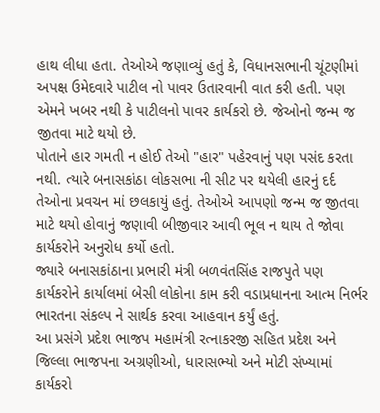હાથ લીધા હતા. તેઓએ જણાવ્યું હતું કે, વિધાનસભાની ચૂંટણીમાં અપક્ષ ઉમેદવારે પાટીલ નો પાવર ઉતારવાની વાત કરી હતી. પણ એમને ખબર નથી કે પાટીલનો પાવર કાર્યકરો છે. જેઓનો જન્મ જ જીતવા માટે થયો છે.
પોતાને હાર ગમતી ન હોઈ તેઓ "હાર" પહેરવાનું પણ પસંદ કરતા નથી. ત્યારે બનાસકાંઠા લોકસભા ની સીટ પર થયેલી હારનું દર્દ તેઓના પ્રવચન માં છલકાયું હતું. તેઓએ આપણો જન્મ જ જીતવા માટે થયો હોવાનું જણાવી બીજીવાર આવી ભૂલ ન થાય તે જોવા કાર્યકરોને અનુરોધ કર્યો હતો.
જ્યારે બનાસકાંઠાના પ્રભારી મંત્રી બળવંતસિંહ રાજપુતે પણ કાર્યકરોને કાર્યાલમાં બેસી લોકોના કામ કરી વડાપ્રધાનના આત્મ નિર્ભર ભારતના સંકલ્પ ને સાર્થક કરવા આહવાન કર્યું હતું.
આ પ્રસંગે પ્રદેશ ભાજપ મહામંત્રી રત્નાકરજી સહિત પ્રદેશ અને જિલ્લા ભાજપના અગ્રણીઓ, ધારાસભ્યો અને મોટી સંખ્યામાં કાર્યકરો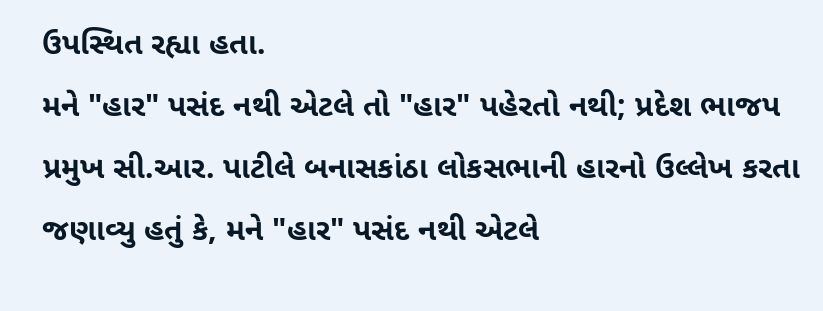ઉપસ્થિત રહ્યા હતા.
મને "હાર" પસંદ નથી એટલે તો "હાર" પહેરતો નથી; પ્રદેશ ભાજપ પ્રમુખ સી.આર. પાટીલે બનાસકાંઠા લોકસભાની હારનો ઉલ્લેખ કરતા જણાવ્યુ હતું કે, મને "હાર" પસંદ નથી એટલે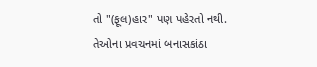તો "(ફૂલ)હાર" પણ પહેરતો નથી. તેઓના પ્રવચનમાં બનાસકાંઠા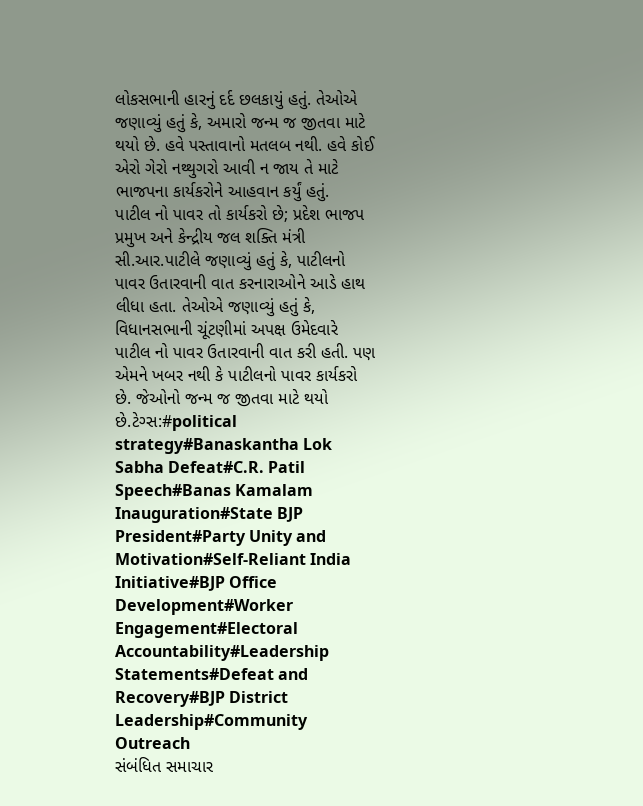લોકસભાની હારનું દર્દ છલકાયું હતું. તેઓએ જણાવ્યું હતું કે, અમારો જન્મ જ જીતવા માટે થયો છે. હવે પસ્તાવાનો મતલબ નથી. હવે કોઈ એરો ગેરો નથ્થુગરો આવી ન જાય તે માટે ભાજપના કાર્યકરોને આહવાન કર્યું હતું.
પાટીલ નો પાવર તો કાર્યકરો છે; પ્રદેશ ભાજપ પ્રમુખ અને કેન્દ્રીય જલ શક્તિ મંત્રી સી.આર.પાટીલે જણાવ્યું હતું કે, પાટીલનો પાવર ઉતારવાની વાત કરનારાઓને આડે હાથ લીધા હતા. તેઓએ જણાવ્યું હતું કે, વિધાનસભાની ચૂંટણીમાં અપક્ષ ઉમેદવારે પાટીલ નો પાવર ઉતારવાની વાત કરી હતી. પણ એમને ખબર નથી કે પાટીલનો પાવર કાર્યકરો છે. જેઓનો જન્મ જ જીતવા માટે થયો છે.ટેગ્સ:#political strategy#Banaskantha Lok Sabha Defeat#C.R. Patil Speech#Banas Kamalam Inauguration#State BJP President#Party Unity and Motivation#Self-Reliant India Initiative#BJP Office Development#Worker Engagement#Electoral Accountability#Leadership Statements#Defeat and Recovery#BJP District Leadership#Community Outreach
સંબંધિત સમાચાર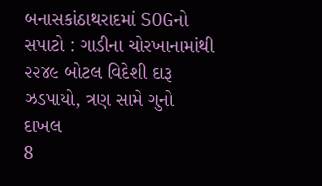બનાસકાંઠાથરાદમાં SOGનો સપાટો : ગાડીના ચોરખાનામાંથી ૨૨૪૯ બોટલ વિદેશી દારૂ ઝડપાયો, ત્રણ સામે ગુનો દાખલ
8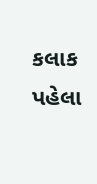કલાક પહેલા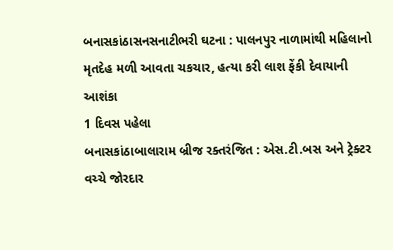બનાસકાંઠાસનસનાટીભરી ઘટના : પાલનપુર નાળામાંથી મહિલાનો મૃતદેહ મળી આવતા ચકચાર, હત્યા કરી લાશ ફેંકી દેવાયાની આશંકા
1 દિવસ પહેલા
બનાસકાંઠાબાલારામ બ્રીજ રક્તરંજિત : એસ.ટી.બસ અને ટ્રેક્ટર વચ્ચે જોરદાર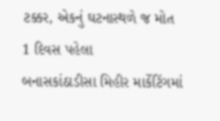ટક્કર, એકનું ઘટનાસ્થળે જ મોત
1 દિવસ પહેલા
બનાસકાંઠાડીસા મિહીર માર્કેટિંગમાં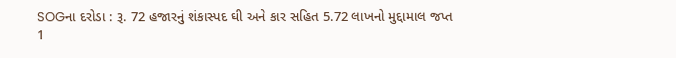SOGના દરોડા : રૂ. 72 હજારનું શંકાસ્પદ ઘી અને કાર સહિત 5.72 લાખનો મુદ્દામાલ જપ્ત
1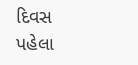દિવસ પહેલા